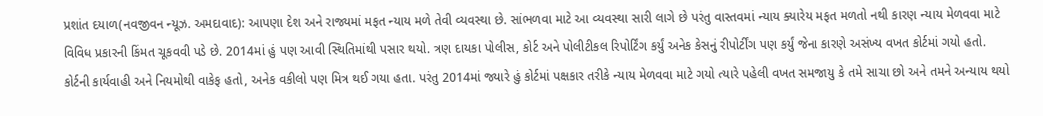પ્રશાંત દયાળ(નવજીવન ન્યૂઝ. અમદાવાદ): આપણા દેશ અને રાજ્યમાં મફત ન્યાય મળે તેવી વ્યવસ્થા છે. સાંભળવા માટે આ વ્યવસ્થા સારી લાગે છે પરંતુ વાસ્તવમાં ન્યાય ક્યારેય મફત મળતો નથી કારણ ન્યાય મેળવવા માટે વિવિધ પ્રકારની કિંમત ચૂકવવી પડે છે. 2014માં હું પણ આવી સ્થિતિમાંથી પસાર થયો. ત્રણ દાયકા પોલીસ, કોર્ટ અને પોલીટીકલ રિપોર્ટિંગ કર્યું અનેક કેસનું રીપોર્ટીંગ પણ કર્યું જેના કારણે અસંખ્ય વખત કોર્ટમાં ગયો હતો. કોર્ટની કાર્યવાહી અને નિયમોથી વાકેફ હતો, અનેક વકીલો પણ મિત્ર થઈ ગયા હતા. પરંતુ 2014માં જ્યારે હું કોર્ટમાં પક્ષકાર તરીકે ન્યાય મેળવવા માટે ગયો ત્યારે પહેલી વખત સમજાયુ કે તમે સાચા છો અને તમને અન્યાય થયો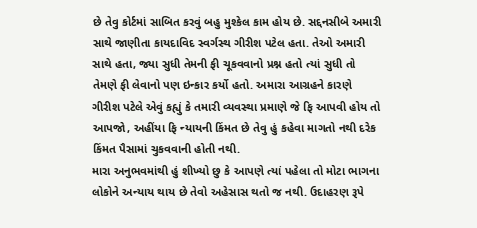છે તેવુ કોર્ટમાં સાબિત કરવું બહુ મુશ્કેલ કામ હોય છે. સદ્દનસીબે અમારી સાથે જાણીતા કાયદાવિદ સ્વર્ગસ્થ ગીરીશ પટેલ હતા. તેઓ અમારી સાથે હતા, જ્યા સુધી તેમની ફી ચૂકવવાનો પ્રશ્ન હતો ત્યાં સુધી તો તેમણે ફી લેવાનો પણ ઇન્કાર કર્યો હતો. અમારા આગ્રહને કારણે ગીરીશ પટેલે એવું કહ્યું કે તમારી વ્યવસ્થા પ્રમાણે જે ફિ આપવી હોય તો આપજો, અહીંયા ફિ ન્યાયની કિંમત છે તેવુ હું કહેવા માગતો નથી દરેક કિંમત પૈસામાં ચુકવવાની હોતી નથી.
મારા અનુભવમાંથી હું શીખ્યો છુ કે આપણે ત્યાં પહેલા તો મોટા ભાગના લોકોને અન્યાય થાય છે તેવો અહેસાસ થતો જ નથી. ઉદાહરણ રૂપે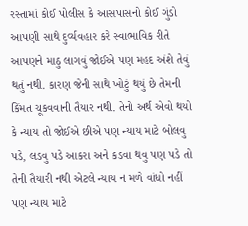રસ્તામાં કોઈ પોલીસ કે આસપાસનો કોઈ ગુંડો આપણી સાથે દુર્વ્યવહાર કરે સ્વાભાવિક રીતે આપણને માઠુ લાગવું જોઈએ પણ મહદ અંશે તેવું થતું નથી. કારણ જેની સાથે ખોટું થયું છે તેમની કિંમત ચૂકવવાની તૈયાર નથી. તેનો અર્થ એવો થયો કે ન્યાય તો જોઈએ છીએ પણ ન્યાય માટે બોલવુ પડે, લડવુ પડે આકરા અને કડવા થવુ પણ પડે તો તેની તૈયારી નથી એટલે ન્યાય ન મળે વાંધો નહીં પણ ન્યાય માટે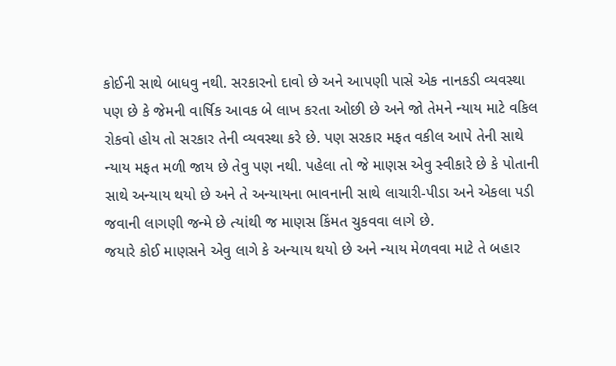કોઈની સાથે બાધવુ નથી. સરકારનો દાવો છે અને આપણી પાસે એક નાનકડી વ્યવસ્થા પણ છે કે જેમની વાર્ષિક આવક બે લાખ કરતા ઓછી છે અને જો તેમને ન્યાય માટે વકિલ રોકવો હોય તો સરકાર તેની વ્યવસ્થા કરે છે. પણ સરકાર મફત વકીલ આપે તેની સાથે ન્યાય મફત મળી જાય છે તેવુ પણ નથી. પહેલા તો જે માણસ એવુ સ્વીકારે છે કે પોતાની સાથે અન્યાય થયો છે અને તે અન્યાયના ભાવનાની સાથે લાચારી-પીડા અને એકલા પડી જવાની લાગણી જન્મે છે ત્યાંથી જ માણસ કિંમત ચુકવવા લાગે છે.
જયારે કોઈ માણસને એવુ લાગે કે અન્યાય થયો છે અને ન્યાય મેળવવા માટે તે બહાર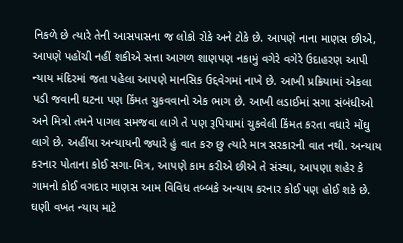નિકળે છે ત્યારે તેની આસપાસના જ લોકો રોકે અને ટોકે છે. આપણે નાના માણસ છીએ, આપણે પહોંચી નહીં શકીએ સત્તા આગળ શાણપણ નકામું વગેરે વગેરે ઉદાહરણ આપી ન્યાય મંદિરમાં જતા પહેલા આપણે માનસિક ઉદ્દવેગમાં નાખે છે. આખી પ્રક્રિયામાં એકલા પડી જવાની ઘટના પણ કિંમત ચુકવવાનો એક ભાગ છે. આખી લડાઈમાં સગા સંબંધીઓ અને મિત્રો તમને પાગલ સમજવા લાગે તે પણ રૂપિયામાં ચુકવેલી કિંમત કરતા વધારે મોંઘુ લાગે છે. અહીંયા અન્યાયની જ્યારે હું વાત કરુ છુ ત્યારે માત્ર સરકારની વાત નથી. અન્યાય કરનાર પોતાના કોઈ સગા-મિત્ર, આપણે કામ કરીએ છીએ તે સંસ્થા, આપણા શહેર કે ગામનો કોઈ વગદાર માણસ આમ વિવિધ તબ્બકે અન્યાય કરનાર કોઈ પણ હોઈ શકે છે. ઘણી વખત ન્યાય માટે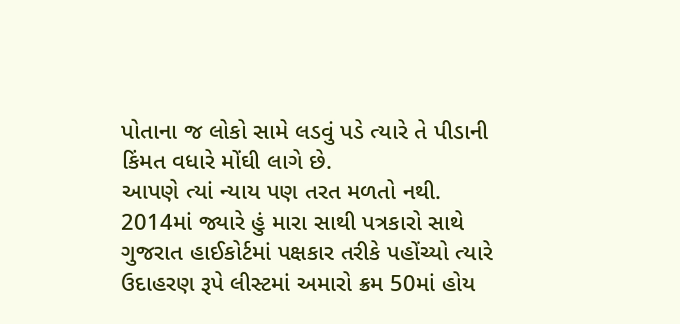પોતાના જ લોકો સામે લડવું પડે ત્યારે તે પીડાની કિંમત વધારે મોંઘી લાગે છે.
આપણે ત્યાં ન્યાય પણ તરત મળતો નથી. 2014માં જ્યારે હું મારા સાથી પત્રકારો સાથે ગુજરાત હાઈકોર્ટમાં પક્ષકાર તરીકે પહોંચ્યો ત્યારે ઉદાહરણ રૂપે લીસ્ટમાં અમારો ક્રમ 50માં હોય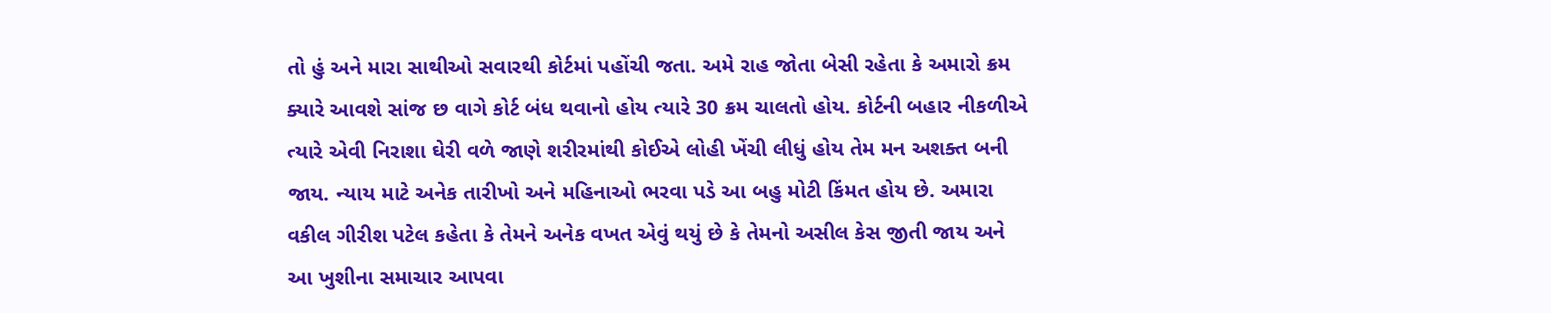તો હું અને મારા સાથીઓ સવારથી કોર્ટમાં પહોંચી જતા. અમે રાહ જોતા બેસી રહેતા કે અમારો ક્રમ ક્યારે આવશે સાંજ છ વાગે કોર્ટ બંધ થવાનો હોય ત્યારે 30 ક્રમ ચાલતો હોય. કોર્ટની બહાર નીકળીએ ત્યારે એવી નિરાશા ઘેરી વળે જાણે શરીરમાંથી કોઈએ લોહી ખેંચી લીધું હોય તેમ મન અશક્ત બની જાય. ન્યાય માટે અનેક તારીખો અને મહિનાઓ ભરવા પડે આ બહુ મોટી કિંમત હોય છે. અમારા વકીલ ગીરીશ પટેલ કહેતા કે તેમને અનેક વખત એવું થયું છે કે તેમનો અસીલ કેસ જીતી જાય અને આ ખુશીના સમાચાર આપવા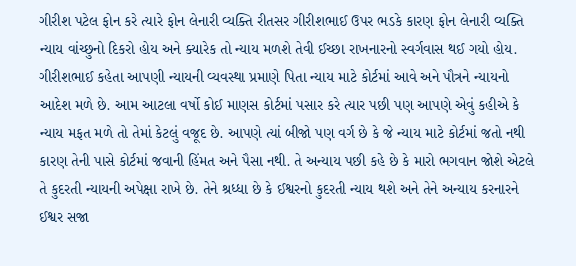ગીરીશ પટેલ ફોન કરે ત્યારે ફોન લેનારી વ્યક્તિ રીતસર ગીરીશભાઈ ઉપર ભડકે કારણ ફોન લેનારી વ્યક્તિ ન્યાય વાંચ્છુનો દિકરો હોય અને ક્યારેક તો ન્યાય મળશે તેવી ઈચ્છા રાખનારનો સ્વર્ગવાસ થઈ ગયો હોય.
ગીરીશભાઈ કહેતા આપણી ન્યાયની વ્યવસ્થા પ્રમાણે પિતા ન્યાય માટે કોર્ટમાં આવે અને પૌત્રને ન્યાયનો આદેશ મળે છે. આમ આટલા વર્ષો કોઈ માણસ કોર્ટમાં પસાર કરે ત્યાર પછી પણ આપણે એવું કહીએ કે ન્યાય મફત મળે તો તેમાં કેટલું વજૂદ છે. આપણે ત્યાં બીજો પણ વર્ગ છે કે જે ન્યાય માટે કોર્ટમાં જતો નથી કારણ તેની પાસે કોર્ટમાં જવાની હિંમત અને પૈસા નથી. તે અન્યાય પછી કહે છે કે મારો ભગવાન જોશે એટલે તે કુદરતી ન્યાયની અપેક્ષા રાખે છે. તેને શ્રધ્ધા છે કે ઈશ્વરનો કુદરતી ન્યાય થશે અને તેને અન્યાય કરનારને ઈશ્વર સજા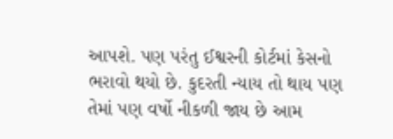આપશે. પણ પરંતુ ઈશ્વરની કોર્ટમાં કેસનો ભરાવો થયો છે. કુદરતી ન્યાય તો થાય પણ તેમાં પણ વર્ષો નીકળી જાય છે આમ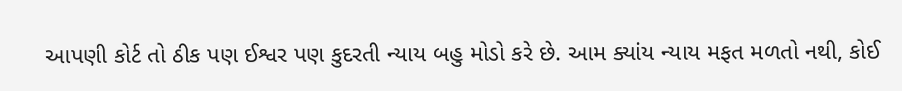આપણી કોર્ટ તો ઠીક પણ ઈશ્વર પણ કુદરતી ન્યાય બહુ મોડો કરે છે. આમ ક્યાંય ન્યાય મફત મળતો નથી, કોઈ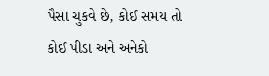પૈસા ચુકવે છે, કોઈ સમય તો કોઈ પીડા અને અનેકો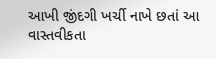આખી જીંદગી ખર્ચી નાખે છતાં આ વાસ્તવીકતા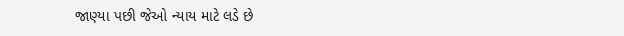જાણ્યા પછી જેઓ ન્યાય માટે લડે છે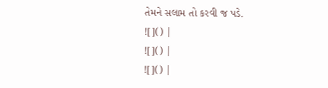તેમને સલામ તો કરવી જ પડે.
![]() |
![]() |
![]() |